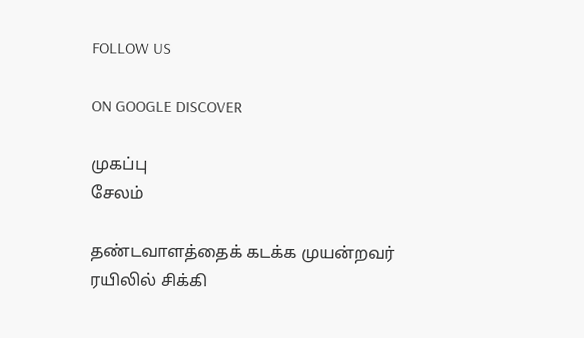FOLLOW US

ON GOOGLE DISCOVER

முகப்பு
சேலம்

தண்டவாளத்தைக் கடக்க முயன்றவர் ரயிலில் சிக்கி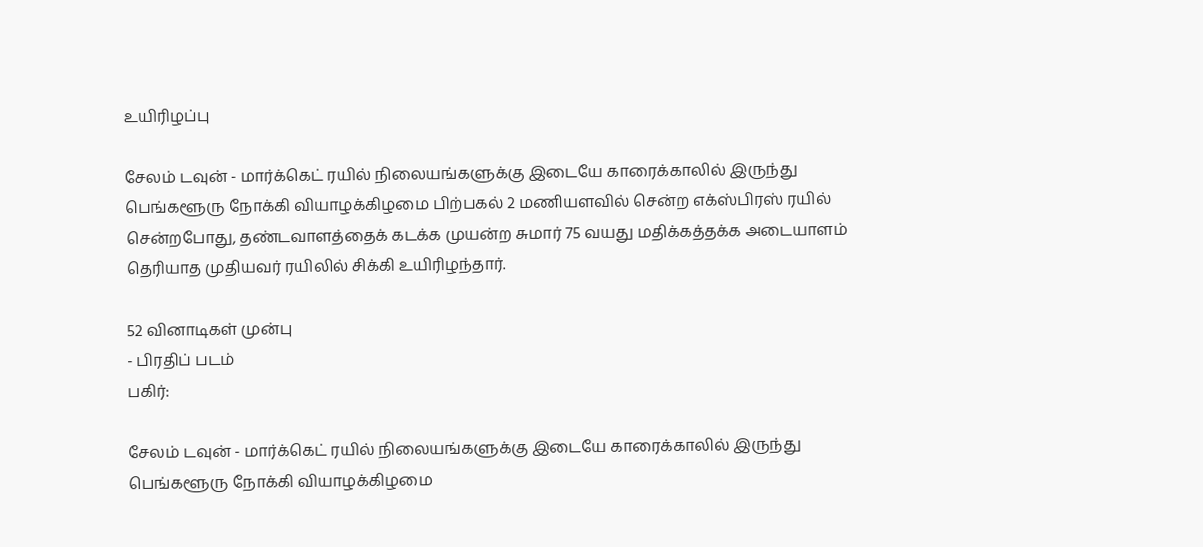உயிரிழப்பு

சேலம் டவுன் - மார்க்கெட் ரயில் நிலையங்களுக்கு இடையே காரைக்காலில் இருந்து பெங்களூரு நோக்கி வியாழக்கிழமை பிற்பகல் 2 மணியளவில் சென்ற எக்ஸ்பிரஸ் ரயில் சென்றபோது, தண்டவாளத்தைக் கடக்க முயன்ற சுமார் 75 வயது மதிக்கத்தக்க அடையாளம் தெரியாத முதியவர் ரயிலில் சிக்கி உயிரிழந்தார்.

52 வினாடிகள் முன்பு
- பிரதிப் படம்
பகிர்:

சேலம் டவுன் - மார்க்கெட் ரயில் நிலையங்களுக்கு இடையே காரைக்காலில் இருந்து பெங்களூரு நோக்கி வியாழக்கிழமை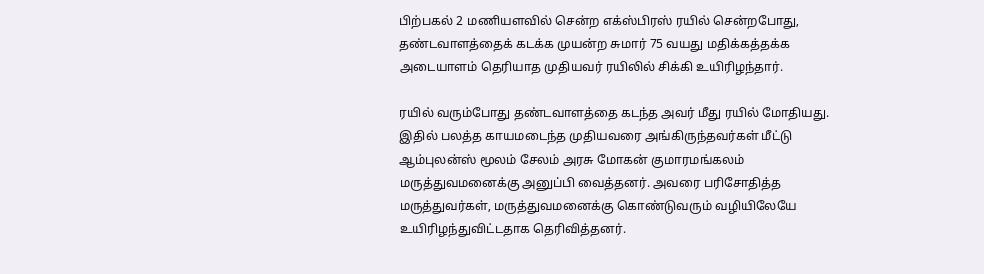பிற்பகல் 2 மணியளவில் சென்ற எக்ஸ்பிரஸ் ரயில் சென்றபோது, தண்டவாளத்தைக் கடக்க முயன்ற சுமார் 75 வயது மதிக்கத்தக்க அடையாளம் தெரியாத முதியவர் ரயிலில் சிக்கி உயிரிழந்தார்.

ரயில் வரும்போது தண்டவாளத்தை கடந்த அவர் மீது ரயில் மோதியது. இதில் பலத்த காயமடைந்த முதியவரை அங்கிருந்தவர்கள் மீட்டு ஆம்புலன்ஸ் மூலம் சேலம் அரசு மோகன் குமாரமங்கலம் மருத்துவமனைக்கு அனுப்பி வைத்தனர். அவரை பரிசோதித்த மருத்துவர்கள், மருத்துவமனைக்கு கொண்டுவரும் வழியிலேயே உயிரிழந்துவிட்டதாக தெரிவித்தனர்.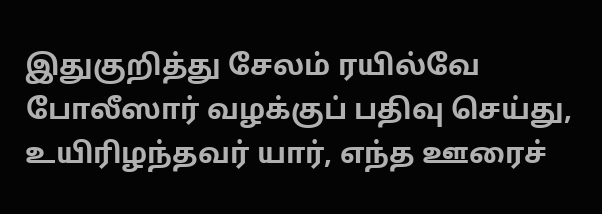இதுகுறித்து சேலம் ரயில்வே போலீஸார் வழக்குப் பதிவு செய்து, உயிரிழந்தவர் யார், எந்த ஊரைச்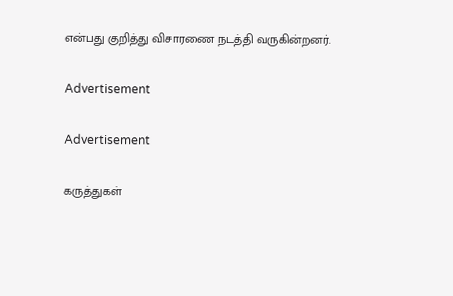என்பது குறித்து விசாரணை நடத்தி வருகின்றனர்.

Advertisement

Advertisement

கருத்துகள்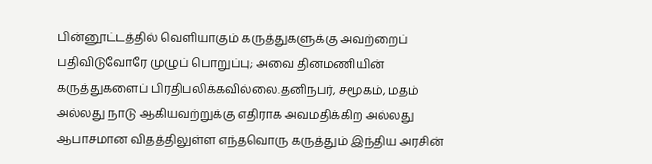பின்னூட்டத்தில் வெளியாகும் கருத்துகளுக்கு அவற்றைப் பதிவிடுவோரே முழுப் பொறுப்பு; அவை தினமணியின் கருத்துகளைப் பிரதிபலிக்கவில்லை.தனிநபர், சமூகம், மதம் அல்லது நாடு ஆகியவற்றுக்கு எதிராக அவமதிக்கிற அல்லது ஆபாசமான விதத்திலுள்ள எந்தவொரு கருத்தும் இந்திய அரசின்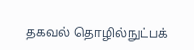தகவல் தொழில்நுட்பக்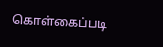கொள்கைப்படி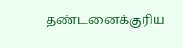தண்டனைக்குரிய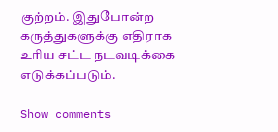குற்றம். இதுபோன்ற கருத்துகளுக்கு எதிராக உரிய சட்ட நடவடிக்கை எடுக்கப்படும்.

Show comments